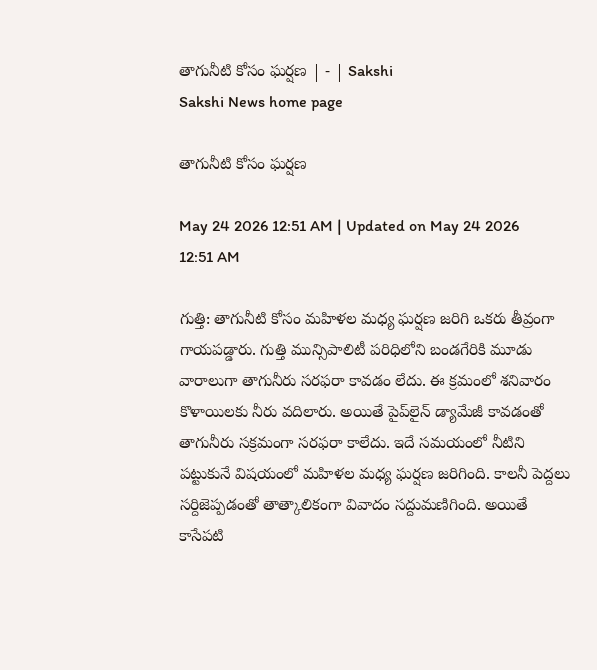తాగునీటి కోసం ఘర్షణ | - | Sakshi
Sakshi News home page

తాగునీటి కోసం ఘర్షణ

May 24 2026 12:51 AM | Updated on May 24 2026 12:51 AM

గుత్తి: తాగునీటి కోసం మహిళల మధ్య ఘర్షణ జరిగి ఒకరు తీవ్రంగా గాయపడ్డారు. గుత్తి మున్సిపాలిటీ పరిధిలోని బండగేరికి మూడు వారాలుగా తాగునీరు సరఫరా కావడం లేదు. ఈ క్రమంలో శనివారం కొళాయిలకు నీరు వదిలారు. అయితే పైప్‌లైన్‌ డ్యామేజీ కావడంతో తాగునీరు సక్రమంగా సరఫరా కాలేదు. ఇదే సమయంలో నీటిని పట్టుకునే విషయంలో మహిళల మధ్య ఘర్షణ జరిగింది. కాలనీ పెద్దలు సర్దిజెప్పడంతో తాత్కాలికంగా వివాదం సద్దుమణిగింది. అయితే కాసేపటి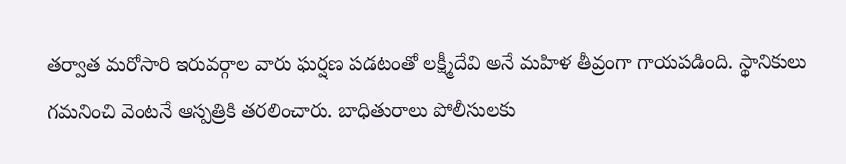తర్వాత మరోసారి ఇరువర్గాల వారు ఘర్షణ పడటంతో లక్ష్మీదేవి అనే మహిళ తీవ్రంగా గాయపడింది. స్థానికులు గమనించి వెంటనే ఆస్పత్రికి తరలించారు. బాధితురాలు పోలీసులకు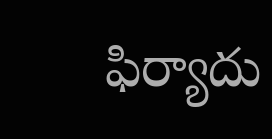ఫిర్యాదు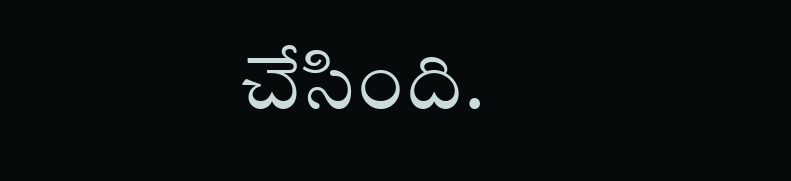చేసింది.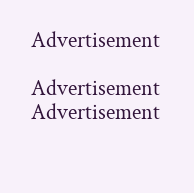Advertisement

Advertisement
Advertisement